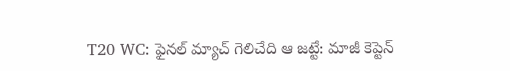T20 WC: ఫైనల్ మ్యాచ్ గెలిచేది ఆ జట్టే: మాజీ కెప్టెన్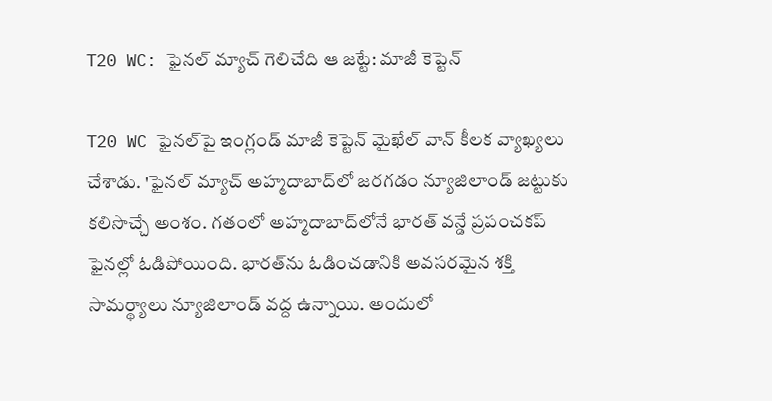T20 WC: ఫైనల్ మ్యాచ్ గెలిచేది ఆ జట్టే: మాజీ కెప్టెన్

T20 WC ఫైనల్‌పై ఇంగ్లండ్ మాజీ కెప్టెన్ మైఖేల్ వాన్ కీలక వ్యాఖ్యలు చేశాడు. 'ఫైనల్ మ్యాచ్ అహ్మదాబాద్‌లో జరగడం న్యూజిలాండ్ జట్టుకు కలిసొచ్చే అంశం. గతంలో అహ్మదాబాద్‌లోనే భారత్ వన్డే ప్రపంచకప్ ఫైనల్లో ఓడిపోయింది. భారత్‌ను ఓడించడానికి అవసరమైన శక్తి సామర్థ్యాలు న్యూజిలాండ్ వద్ద ఉన్నాయి. అందులో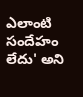ఎలాంటి సందేహం లేదు' అని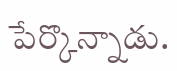పేర్కొన్నాడు.